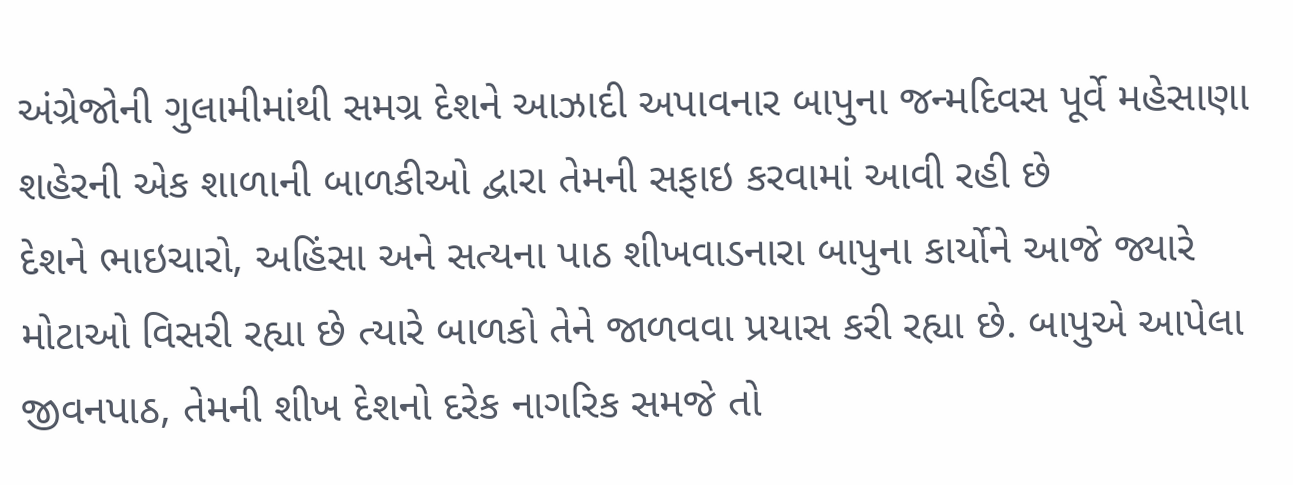અંગ્રેજોની ગુલામીમાંથી સમગ્ર દેશને આઝાદી અપાવનાર બાપુના જન્મદિવસ પૂર્વે મહેસાણા શહેરની એક શાળાની બાળકીઓ દ્વારા તેમની સફાઇ કરવામાં આવી રહી છે
દેશને ભાઇચારો, અહિંસા અને સત્યના પાઠ શીખવાડનારા બાપુના કાર્યોને આજે જ્યારે મોટાઓ વિસરી રહ્યા છે ત્યારે બાળકો તેને જાળવવા પ્રયાસ કરી રહ્યા છે. બાપુએ આપેલા જીવનપાઠ, તેમની શીખ દેશનો દરેક નાગરિક સમજે તો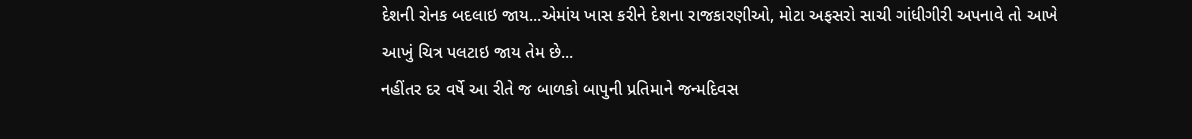દેશની રોનક બદલાઇ જાય...એમાંય ખાસ કરીને દેશના રાજકારણીઓ, મોટા અફસરો સાચી ગાંધીગીરી અપનાવે તો આખે આખું ચિત્ર પલટાઇ જાય તેમ છે...
નહીંતર દર વર્ષે આ રીતે જ બાળકો બાપુની પ્રતિમાને જન્મદિવસ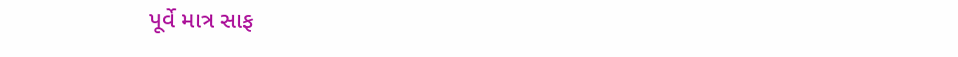પૂર્વે માત્ર સાફ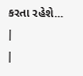કરતા રહેશે... |
|